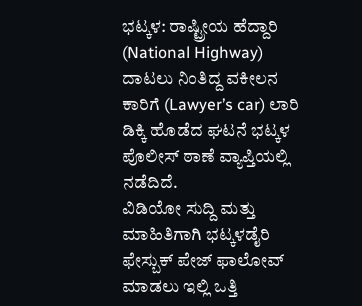ಭಟ್ಕಳ: ರಾಷ್ಟ್ರೀಯ ಹೆದ್ದಾರಿ (National Highway) ದಾಟಲು ನಿಂತಿದ್ದ ವಕೀಲನ ಕಾರಿಗೆ (Lawyer’s car) ಲಾರಿ ಡಿಕ್ಕಿ ಹೊಡೆದ ಘಟನೆ ಭಟ್ಕಳ ಪೊಲೀಸ್ ಠಾಣೆ ವ್ಯಾಪ್ತಿಯಲ್ಲಿ ನಡೆದಿದೆ.
ವಿಡಿಯೋ ಸುದ್ದಿ ಮತ್ತು ಮಾಹಿತಿಗಾಗಿ ಭಟ್ಕಳಡೈರಿ ಫೇಸ್ಬುಕ್ ಪೇಜ್ ಫಾಲೋವ್ ಮಾಡಲು ಇಲ್ಲಿ ಒತ್ತಿ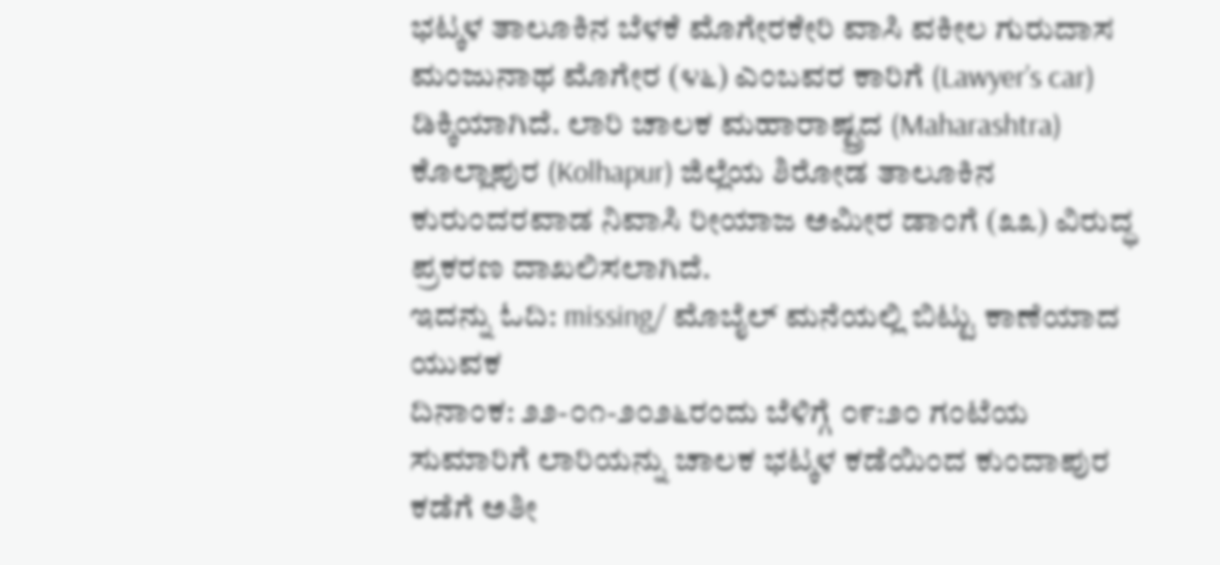ಭಟ್ಕಳ ತಾಲೂಕಿನ ಬೆಳಕೆ ಮೊಗೇರಕೇರಿ ವಾಸಿ ವಕೀಲ ಗುರುದಾಸ ಮಂಜುನಾಥ ಮೊಗೇರ (೪೬) ಎಂಬವರ ಕಾರಿಗೆ (Lawyer’s car) ಡಿಕ್ಕಿಯಾಗಿದೆ. ಲಾರಿ ಚಾಲಕ ಮಹಾರಾಷ್ಟ್ರದ (Maharashtra) ಕೊಲ್ಲಾಪುರ (Kolhapur) ಜಿಲ್ಲೆಯ ಶಿರೋಡ ತಾಲೂಕಿನ ಕುರುಂದರವಾಡ ನಿವಾಸಿ ರೀಯಾಜ ಅಮೀರ ಡಾಂಗೆ (೩೩) ವಿರುದ್ಧ ಪ್ರಕರಣ ದಾಖಲಿಸಲಾಗಿದೆ.
ಇದನ್ನು ಓದಿ: missing/ ಮೊಬೈಲ್ ಮನೆಯಲ್ಲಿ ಬಿಟ್ಟು ಕಾಣೆಯಾದ ಯುವಕ
ದಿನಾಂಕ: ೨೨-೦೧-೨೦೨೬ರಂದು ಬೆಳಿಗ್ಗೆ ೦೯:೨೦ ಗಂಟೆಯ ಸುಮಾರಿಗೆ ಲಾರಿಯನ್ನು ಚಾಲಕ ಭಟ್ಕಳ ಕಡೆಯಿಂದ ಕುಂದಾಪುರ ಕಡೆಗೆ ಅತೀ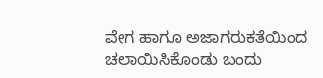ವೇಗ ಹಾಗೂ ಅಜಾಗರುಕತೆಯಿಂದ ಚಲಾಯಿಸಿಕೊಂಡು ಬಂದು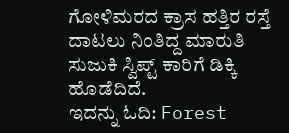ಗೋಳಿಮರದ ಕ್ರಾಸ ಹತ್ತಿರ ರಸ್ತೆ ದಾಟಲು ನಿಂತಿದ್ದ ಮಾರುತಿ ಸುಜುಕಿ ಸ್ವಿಪ್ಟ್ ಕಾರಿಗೆ ಡಿಕ್ಕಿ ಹೊಡೆದಿದೆ.
ಇದನ್ನು ಓದಿ: Forest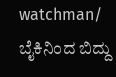watchman/ ಬೈಕಿನಿಂದ ಬಿದ್ದು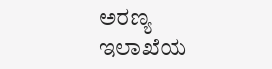ಅರಣ್ಯ ಇಲಾಖೆಯ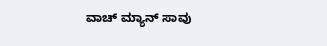ವಾಚ್ ಮ್ಯಾನ್ ಸಾವು